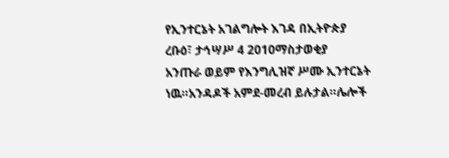የኢንተርኔት አገልግሎት እገዳ በኢትዮጵያ
ረቡዕ፣ ታኅሣሥ 4 2010ማስታወቂያ
አንጡራ ወይም የእንግሊዝኛ ሥሙ ኢንተርኔት ነዉ።አንዳዶች አምደ-መረብ ይሉታል።ሌሎች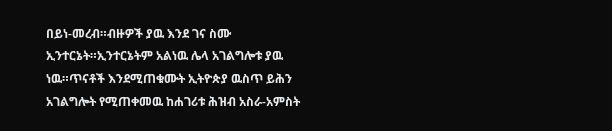በይነ-መረብ።ብዙዎች ያዉ እንደ ገና ስሙ ኢንተርኔት።ኢንተርኔትም አልነዉ ሌላ አገልግሎቱ ያዉ ነዉ።ጥናቶች እንደሚጠቁሙት ኢትዮጵያ ዉስጥ ይሕን አገልግሎት የሚጠቀመዉ ከሐገሪቱ ሕዝብ አስራ-አምስት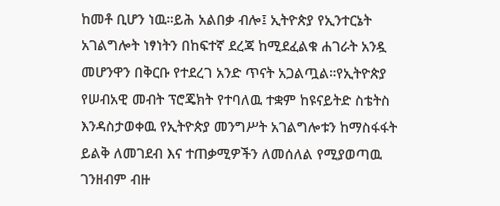ከመቶ ቢሆን ነዉ።ይሕ አልበቃ ብሎ፤ ኢትዮጵያ የኢንተርኔት አገልግሎት ነፃነትን በከፍተኛ ደረጃ ከሚደፈልቁ ሐገራት አንዷ መሆንዋን በቅርቡ የተደረገ አንድ ጥናት አጋልጧል።የኢትዮጵያ የሠብአዊ መብት ፕሮጄክት የተባለዉ ተቋም ከዩናይትድ ስቴትስ እንዳስታወቀዉ የኢትዮጵያ መንግሥት አገልግሎቱን ከማስፋፋት ይልቅ ለመገደብ እና ተጠቃሚዎችን ለመሰለል የሚያወጣዉ ገንዘብም ብዙ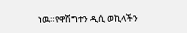ነዉ።የዋሽግተን ዲሲ ወኪላችን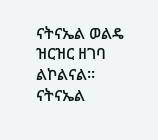ናትናኤል ወልዴ ዝርዝር ዘገባ ልኮልናል።
ናትናኤል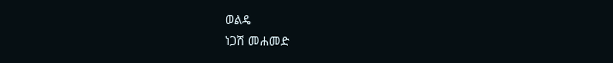ወልዴ
ነጋሽ መሐመድ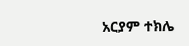አርያም ተክሌ